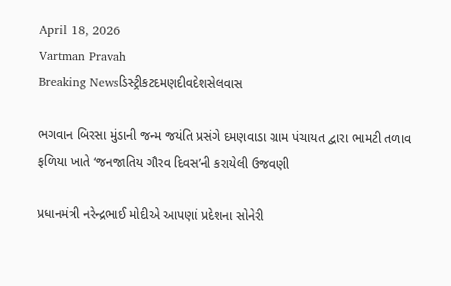April 18, 2026
Vartman Pravah
Breaking Newsડિસ્ટ્રીકટદમણદીવદેશસેલવાસ

ભગવાન બિરસા મુંડાની જન્‍મ જયંતિ પ્રસંગે દમણવાડા ગ્રામ પંચાયત દ્વારા ભામટી તળાવ ફળિયા ખાતે ‘જનજાતિય ગૌરવ દિવસ’ની કરાયેલી ઉજવણી

પ્રધાનમંત્રી નરેન્‍દ્રભાઈ મોદીએ આપણાં પ્રદેશના સોનેરી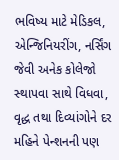ભવિષ્‍ય માટે મેડિકલ, એન્‍જિનિયરીંગ, નર્સિંગ જેવી અનેક કોલેજો સ્‍થાપવા સાથે વિધવા, વૃદ્ધ તથા દિવ્‍યાંગોને દર મહિને પેન્‍શનની પણ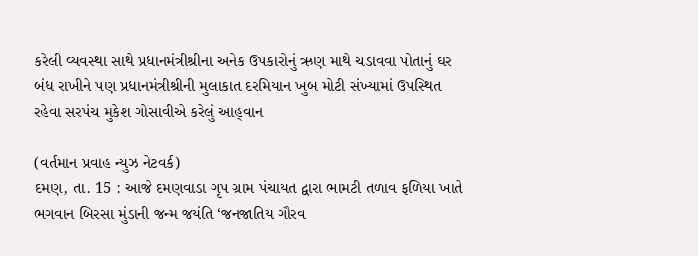કરેલી વ્‍યવસ્‍થા સાથે પ્રધાનમંત્રીશ્રીના અનેક ઉપકારોનું ઋણ માથે ચડાવવા પોતાનું ઘર બંધ રાખીને પણ પ્રધાનમંત્રીશ્રીની મુલાકાત દરમિયાન ખુબ મોટી સંખ્‍યામાં ઉપસ્‍થિત રહેવા સરપંચ મુકેશ ગોસાવીએ કરેલું આહ્‌વાન

(વર્તમાન પ્રવાહ ન્‍યુઝ નેટવર્ક)
દમણ, તા. 15 : આજે દમણવાડા ગૃપ ગ્રામ પંચાયત દ્વારા ભામટી તળાવ ફળિયા ખાતે ભગવાન બિરસા મુંડાની જન્‍મ જયંતિ ‘જનજાતિય ગૌરવ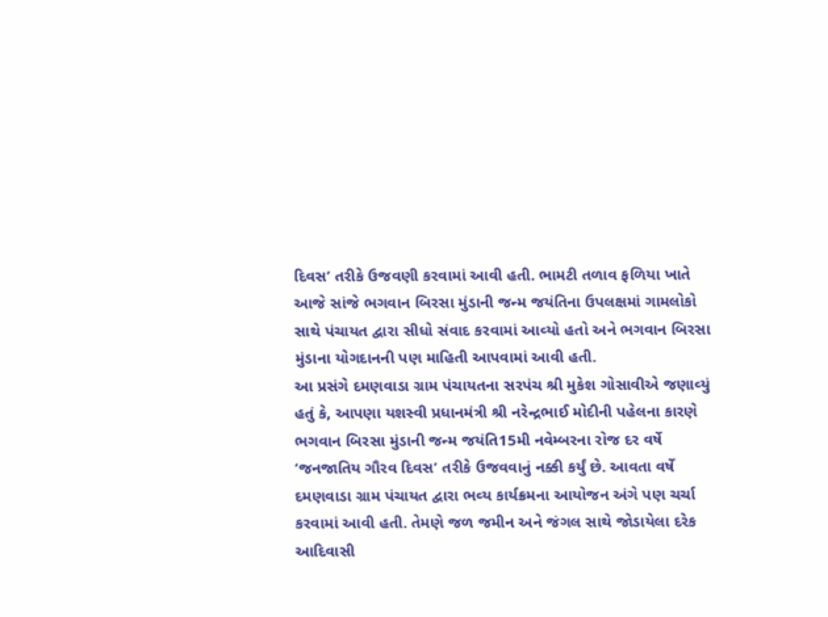દિવસ’ તરીકે ઉજવણી કરવામાં આવી હતી. ભામટી તળાવ ફળિયા ખાતે આજે સાંજે ભગવાન બિરસા મુંડાની જન્‍મ જયંતિના ઉપલક્ષમાં ગામલોકો સાથે પંચાયત દ્વારા સીધો સંવાદ કરવામાં આવ્‍યો હતો અને ભગવાન બિરસા મુંડાના યોગદાનની પણ માહિતી આપવામાં આવી હતી.
આ પ્રસંગે દમણવાડા ગ્રામ પંચાયતના સરપંચ શ્રી મુકેશ ગોસાવીએ જણાવ્‍યું હતું કે, આપણા યશસ્‍વી પ્રધાનમંત્રી શ્રી નરેન્‍દ્રભાઈ મોદીની પહેલના કારણે ભગવાન બિરસા મુંડાની જન્‍મ જયંતિ15મી નવેમ્‍બરના રોજ દર વર્ષે ‘જનજાતિય ગૌરવ દિવસ’ તરીકે ઉજવવાનું નક્કી કર્યું છે. આવતા વર્ષે દમણવાડા ગ્રામ પંચાયત દ્વારા ભવ્‍ય કાર્યક્રમના આયોજન અંગે પણ ચર્ચા કરવામાં આવી હતી. તેમણે જળ જમીન અને જંગલ સાથે જોડાયેલા દરેક આદિવાસી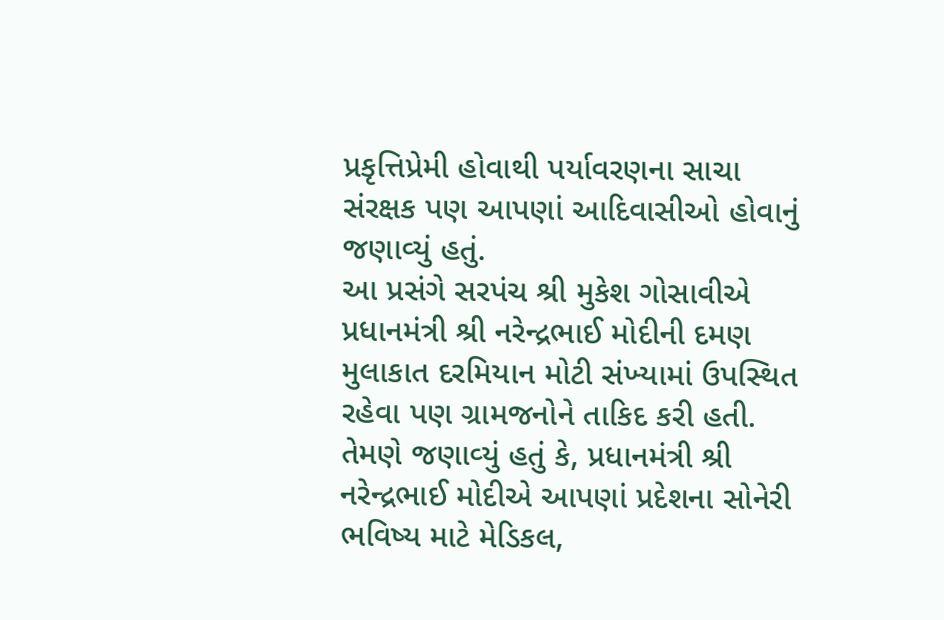પ્રકૃત્તિપ્રેમી હોવાથી પર્યાવરણના સાચા સંરક્ષક પણ આપણાં આદિવાસીઓ હોવાનું જણાવ્‍યું હતું.
આ પ્રસંગે સરપંચ શ્રી મુકેશ ગોસાવીએ પ્રધાનમંત્રી શ્રી નરેન્‍દ્રભાઈ મોદીની દમણ મુલાકાત દરમિયાન મોટી સંખ્‍યામાં ઉપસ્‍થિત રહેવા પણ ગ્રામજનોને તાકિદ કરી હતી. તેમણે જણાવ્‍યું હતું કે, પ્રધાનમંત્રી શ્રી નરેન્‍દ્રભાઈ મોદીએ આપણાં પ્રદેશના સોનેરી ભવિષ્‍ય માટે મેડિકલ,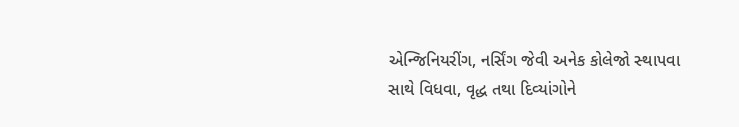એન્‍જિનિયરીંગ, નર્સિંગ જેવી અનેક કોલેજો સ્‍થાપવા સાથે વિધવા, વૃદ્ધ તથા દિવ્‍યાંગોને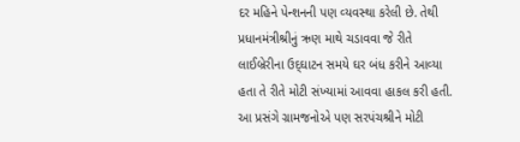દર મહિને પેન્‍શનની પણ વ્‍યવસ્‍થા કરેલી છે. તેથી પ્રધાનમંત્રીશ્રીનું ઋણ માથે ચડાવવા જે રીતે લાઈબ્રેરીના ઉદ્‌ઘાટન સમયે ઘર બંધ કરીને આવ્‍યા હતા તે રીતે મોટી સંખ્‍યામાં આવવા હાકલ કરી હતી.
આ પ્રસંગે ગ્રામજનોએ પણ સરપંચશ્રીને મોટી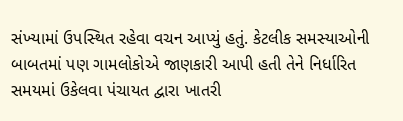સંખ્‍યામાં ઉપસ્‍થિત રહેવા વચન આપ્‍યું હતું. કેટલીક સમસ્‍યાઓની બાબતમાં પણ ગામલોકોએ જાણકારી આપી હતી તેને નિર્ધારિત સમયમાં ઉકેલવા પંચાયત દ્વારા ખાતરી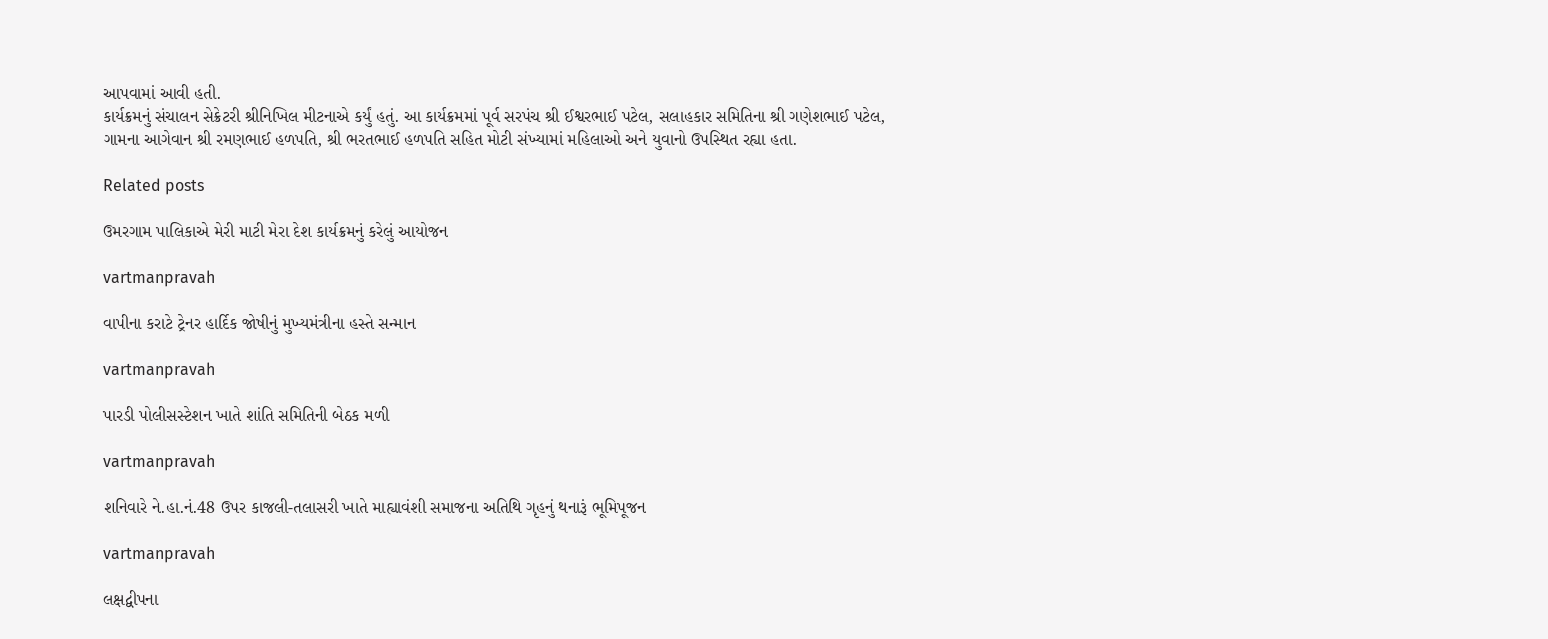આપવામાં આવી હતી.
કાર્યક્રમનું સંચાલન સેક્રેટરી શ્રીનિખિલ મીટનાએ કર્યું હતું. આ કાર્યક્રમમાં પૂર્વ સરપંચ શ્રી ઈશ્વરભાઈ પટેલ, સલાહકાર સમિતિના શ્રી ગણેશભાઈ પટેલ, ગામના આગેવાન શ્રી રમણભાઈ હળપતિ, શ્રી ભરતભાઈ હળપતિ સહિત મોટી સંખ્‍યામાં મહિલાઓ અને યુવાનો ઉપસ્‍થિત રહ્યા હતા.

Related posts

ઉમરગામ પાલિકાએ મેરી માટી મેરા દેશ કાર્યક્રમનું કરેલું આયોજન

vartmanpravah

વાપીના કરાટે ટ્રેનર હાર્દિક જોષીનું મુખ્‍યમંત્રીના હસ્‍તે સન્‍માન

vartmanpravah

પારડી પોલીસસ્‍ટેશન ખાતે શાંતિ સમિતિની બેઠક મળી

vartmanpravah

શનિવારે ને.હા.નં.48 ઉપર કાજલી-તલાસરી ખાતે માહ્યાવંશી સમાજના અતિથિ ગૃહનું થનારૂં ભૂમિપૂજન

vartmanpravah

લક્ષદ્વીપના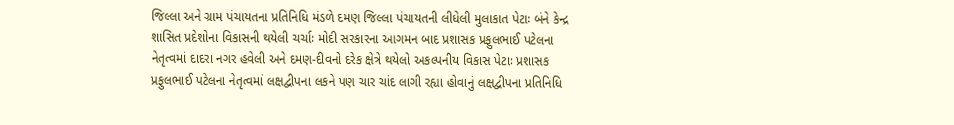જિલ્લા અને ગ્રામ પંચાયતના પ્રતિનિધિ મંડળે દમણ જિલ્લા પંચાયતની લીધેલી મુલાકાત પેટાઃ બંને કેન્‍દ્ર શાસિત પ્રદેશોના વિકાસની થયેલી ચર્ચાઃ મોદી સરકારના આગમન બાદ પ્રશાસક પ્રફુલભાઈ પટેલના નેતૃત્‍વમાં દાદરા નગર હવેલી અને દમણ-દીવનો દરેક ક્ષેત્રે થયેલો અકલ્‍પનીય વિકાસ પેટાઃ પ્રશાસક પ્રફુલભાઈ પટેલના નેતૃત્‍વમાં લક્ષદ્વીપના લકને પણ ચાર ચાંદ લાગી રહ્યા હોવાનું લક્ષદ્વીપના પ્રતિનિધિ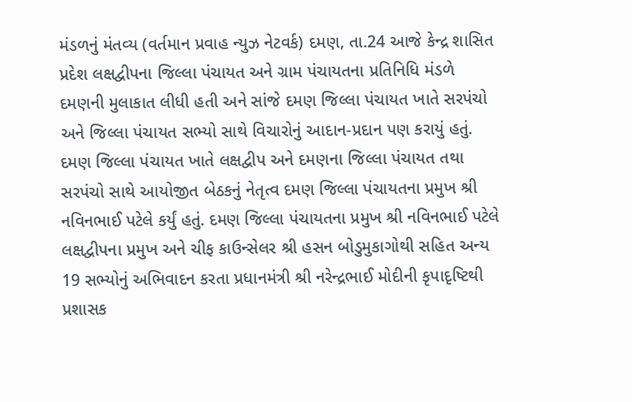મંડળનું મંતવ્‍ય (વર્તમાન પ્રવાહ ન્‍યુઝ નેટવર્ક) દમણ, તા.24 આજે કેન્‍દ્ર શાસિત પ્રદેશ લક્ષદ્વીપના જિલ્લા પંચાયત અને ગ્રામ પંચાયતના પ્રતિનિધિ મંડળે દમણની મુલાકાત લીધી હતી અને સાંજે દમણ જિલ્લા પંચાયત ખાતે સરપંચો અને જિલ્લા પંચાયત સભ્‍યો સાથે વિચારોનું આદાન-પ્રદાન પણ કરાયું હતું. દમણ જિલ્લા પંચાયત ખાતે લક્ષદ્વીપ અને દમણના જિલ્લા પંચાયત તથા સરપંચો સાથે આયોજીત બેઠકનું નેતૃત્‍વ દમણ જિલ્લા પંચાયતના પ્રમુખ શ્રી નવિનભાઈ પટેલે કર્યું હતું. દમણ જિલ્લા પંચાયતના પ્રમુખ શ્રી નવિનભાઈ પટેલે લક્ષદ્વીપના પ્રમુખ અને ચીફ કાઉન્‍સેલર શ્રી હસન બોડુમુકાગોથી સહિત અન્‍ય 19 સભ્‍યોનું અભિવાદન કરતા પ્રધાનમંત્રી શ્રી નરેન્‍દ્રભાઈ મોદીની કૃપાદૃષ્‍ટિથી પ્રશાસક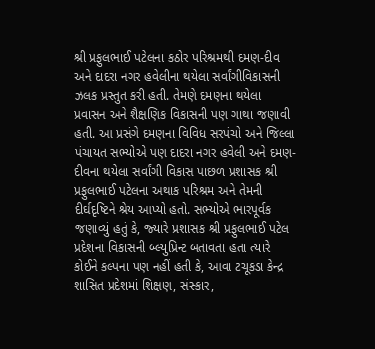શ્રી પ્રફુલભાઈ પટેલના કઠોર પરિશ્રમથી દમણ-દીવ અને દાદરા નગર હવેલીના થયેલા સર્વાંગીવિકાસની ઝલક પ્રસ્‍તુત કરી હતી. તેમણે દમણના થયેલા પ્રવાસન અને શૈક્ષણિક વિકાસની પણ ગાથા જણાવી હતી. આ પ્રસંગે દમણના વિવિધ સરપંચો અને જિલ્લા પંચાયત સભ્‍યોએ પણ દાદરા નગર હવેલી અને દમણ-દીવના થયેલા સર્વાંગી વિકાસ પાછળ પ્રશાસક શ્રી પ્રફુલભાઈ પટેલના અથાક પરિશ્રમ અને તેમની દીર્ઘદૃષ્‍ટિને શ્રેય આપ્‍યો હતો. સભ્‍યોએ ભારપૂર્વક જણાવ્‍યું હતું કે, જ્‍યારે પ્રશાસક શ્રી પ્રફુલભાઈ પટેલ પ્રદેશના વિકાસની બ્‍લ્‍યુપ્રિન્‍ટ બતાવતા હતા ત્‍યારે કોઈને કલ્‍પના પણ નહીં હતી કે, આવા ટચૂકડા કેન્‍દ્ર શાસિત પ્રદેશમાં શિક્ષણ, સંસ્‍કાર,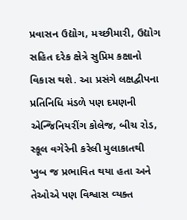પ્રવાસન ઉદ્યોગ, મચ્‍છીમારી, ઉદ્યોગ સહિત દરેક ક્ષેત્રે સુપ્રિમ કક્ષાનો વિકાસ થશે. આ પ્રસંગે લક્ષદ્વીપના પ્રતિનિધિ મંડળે પણ દમણની એન્‍જિનિયરીંગ કોલેજ, બીચ રોડ, સ્‍કૂલ વગેરેની કરેલી મુલાકાતથી ખુબ જ પ્રભાવિત થયા હતા અને તેઓએ પણ વિશ્વાસ વ્‍યક્‍ત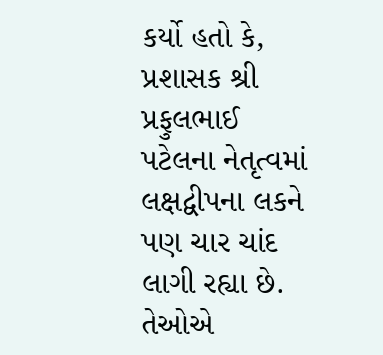કર્યો હતો કે, પ્રશાસક શ્રી પ્રફુલભાઈ પટેલના નેતૃત્‍વમાં લક્ષદ્વીપના લકને પણ ચાર ચાંદ લાગી રહ્યા છે. તેઓએ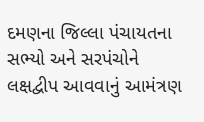દમણના જિલ્લા પંચાયતના સભ્‍યો અને સરપંચોને લક્ષદ્વીપ આવવાનું આમંત્રણ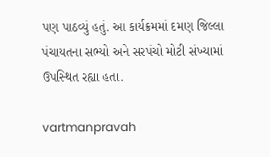પણ પાઠવ્‍યું હતું. આ કાર્યક્રમમાં દમણ જિલ્લા પંચાયતના સભ્‍યો અને સરપંચો મોટી સંખ્‍યામાં ઉપસ્‍થિત રહ્યા હતા.

vartmanpravah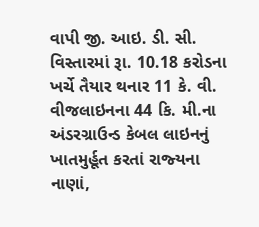વાપી જી. આઇ. ડી. સી. વિસ્‍તારમાં રૂા. 10.18 કરોડના ખર્ચે તૈયાર થનાર 11 કે. વી. વીજલાઇનના 44 કિ. મી.ના અંડરગ્રાઉન્‍ડ કેબલ લાઇનનું ખાતમુર્હૂત કરતાં રાજ્‍યના નાણાં,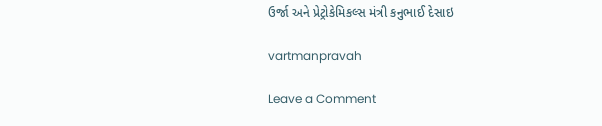ઉર્જા અને પ્રેટ્રોકેમિકલ્‍સ મંત્રી કનુભાઈ દેસાઇ

vartmanpravah

Leave a Comment